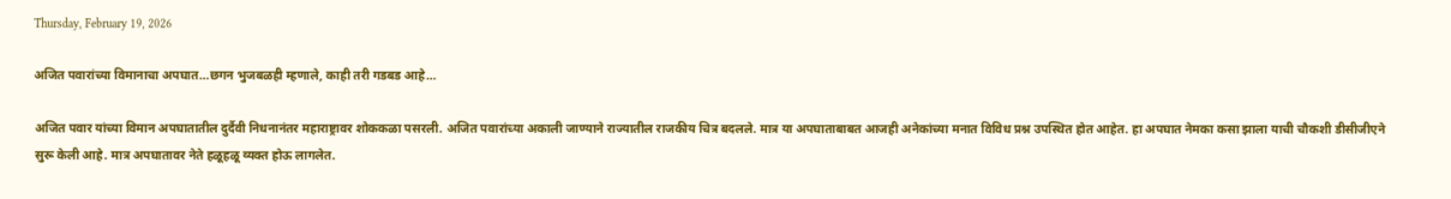Thursday, February 19, 2026

अजित पवारांच्या विमानाचा अपघात…छगन भुजबळही म्हणाले, काही तरी गडबड आहे…

अजित पवार यांच्या विमान अपघातातील दुर्दैवी निधनानंतर महाराष्ट्रावर शोककळा पसरली. अजित पवारांच्या अकाली जाण्याने राज्यातील राजकीय चित्र बदलले. मात्र या अपघाताबाबत आजही अनेकांच्या मनात विविध प्रश्न उपस्थित होत आहेत. हा अपघात नेमका कसा झाला याची चौकशी डीसीजीएने सुरू केली आहे. मात्र अपघातावर नेते हळूहळू व्यक्त होऊ लागलेत.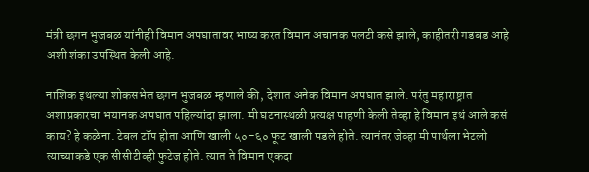मंत्री छगन भुजबळ यांनीही विमान अपघातावर भाष्य करत विमान अचानक पलटी कसे झाले, काहीतरी गडबड आहे अशी शंका उपस्थित केली आहे.

नाशिक इथल्या शोकसभेत छगन भुजबळ म्हणाले की, देशात अनेक विमान अपघात झाले. परंतु महाराष्ट्रात अशाप्रकारचा भयानक अपघात पहिल्यांदा झाला. मी घटनास्थळी प्रत्यक्ष पाहणी केली तेव्हा हे विमान इथं आले कसं काय? हे कळेना. टेबल टॉप होता आणि खाली ५०-६० फूट खाली पडले होते. त्यानंतर जेव्हा मी पार्थला भेटलो त्याच्याकडे एक सीसीटीव्ही फुटेज होते. त्यात ते विमान एकदा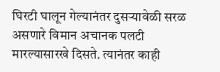घिरटी घालून गेल्यानंतर दुसऱ्यावेळी सरळ असणारे विमान अचानक पलटी मारल्यासारखे दिसते. त्यानंतर काही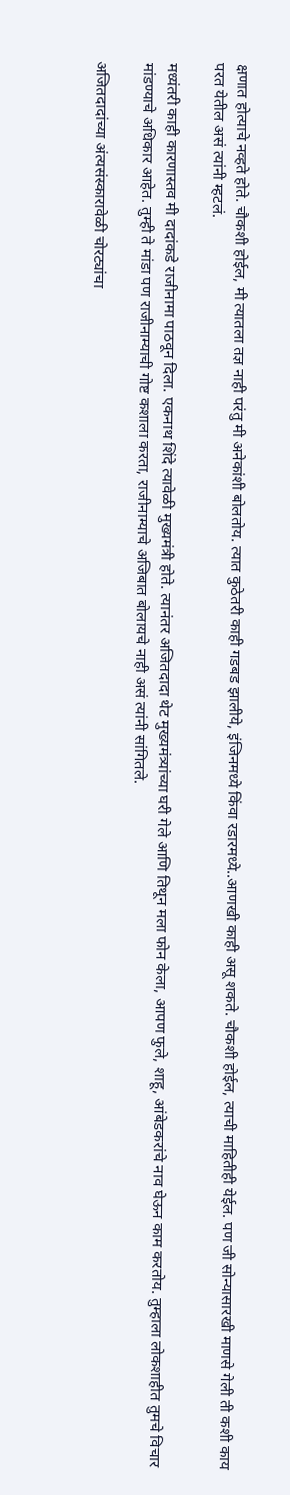क्षणात होत्याचे नव्हते होते. चौकशी होईल, मी त्यातला तज्ञ नाही परंतु मी अनेकांशी बोलतोय. त्यात कुठेतरी काही गडबड झालीये, इंजिनमध्ये किंवा रडारमध्ये..आणखी काही असू शकते. चौकशी होईल, त्याची माहितीही येईल. पण जी सोन्यासारखी माणसे गेली ती कशी काय परत येतील असं त्यांनी म्हटलं.

मध्यंतरी काही कारणास्तव मी दादांकडे राजीनामा पाठवून दिला. एकनाथ शिंदे त्यावेळी मुख्यमंत्री होते. त्यानंतर अजितदादा थेट मुख्यमंत्र्‍यांच्या घरी गेले आणि तिथून मला फोन केला, आपण फुले, शाहू, आंबेडकरांचे नाव घेऊन काम करतोय. तुम्हाला लोकशाहीत तुमचे विचार मांडण्याचे अधिकार आहेत. तुम्ही ते मांडा पण राजीनाम्याची गोष्ट कशाला करता, राजीनाम्याचे अजिबात बोलायचे नाही असं त्यांनी सांगितले.

अजितदादांच्या अंत्यसंस्कारावेळी चोरट्यांचा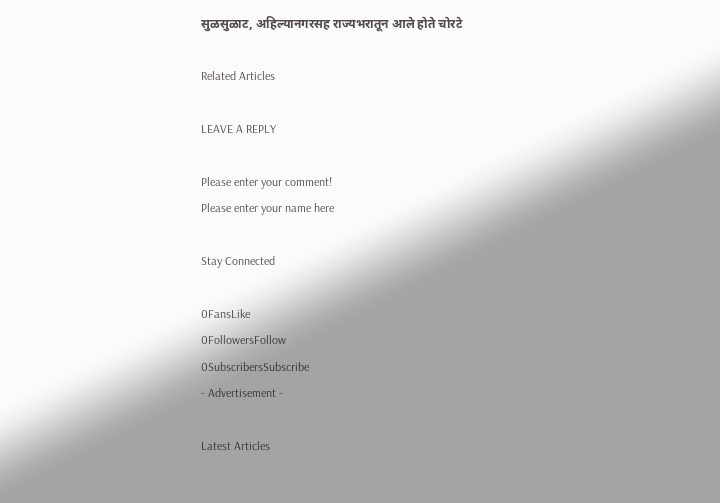सुळसुळाट, अहिल्यानगरसह राज्यभरातून आले होते चोरटे

Related Articles

LEAVE A REPLY

Please enter your comment!
Please enter your name here

Stay Connected

0FansLike
0FollowersFollow
0SubscribersSubscribe
- Advertisement -

Latest Articles